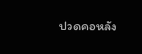ปวดคอหลัง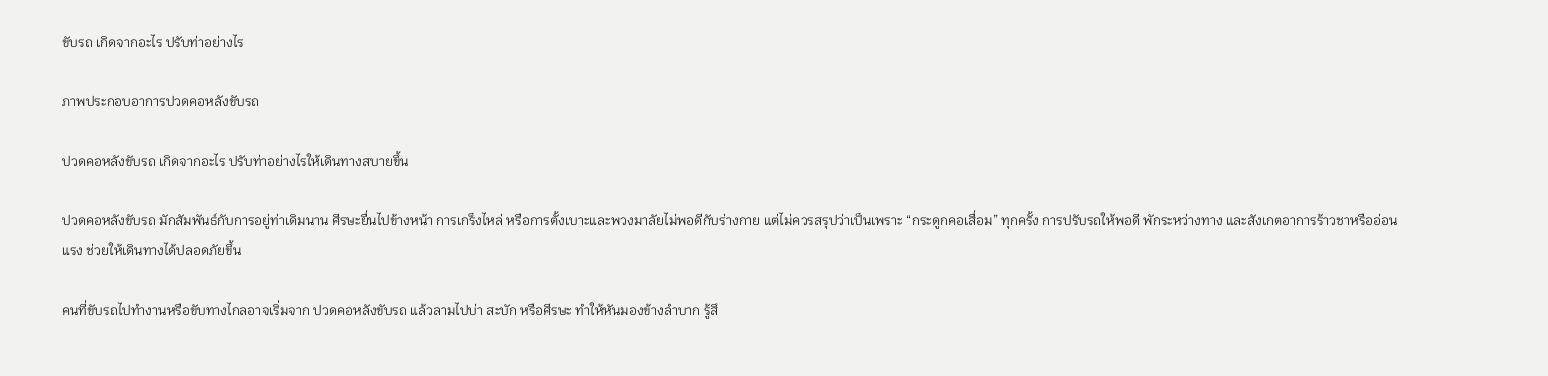ขับรถ เกิดจากอะไร ปรับท่าอย่างไร

ภาพประกอบอาการปวดคอหลังขับรถ

ปวดคอหลังขับรถ เกิดจากอะไร ปรับท่าอย่างไรให้เดินทางสบายขึ้น

ปวดคอหลังขับรถ มักสัมพันธ์กับการอยู่ท่าเดิมนาน ศีรษะยื่นไปข้างหน้า การเกร็งไหล่ หรือการตั้งเบาะและพวงมาลัยไม่พอดีกับร่างกาย แต่ไม่ควรสรุปว่าเป็นเพราะ “กระดูกคอเสื่อม” ทุกครั้ง การปรับรถให้พอดี พักระหว่างทาง และสังเกตอาการร้าวชาหรืออ่อนแรง ช่วยให้เดินทางได้ปลอดภัยขึ้น

คนที่ขับรถไปทำงานหรือขับทางไกลอาจเริ่มจาก ปวดคอหลังขับรถ แล้วลามไปบ่า สะบัก หรือศีรษะ ทำให้หันมองข้างลำบาก รู้สึ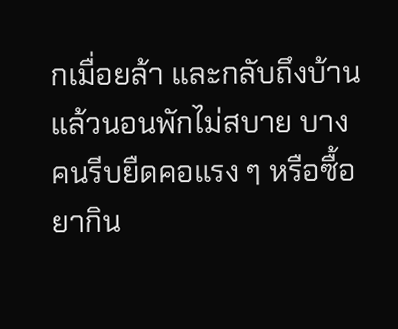กเมื่อยล้า และกลับถึงบ้านแล้วนอนพักไม่สบาย บางคนรีบยืดคอแรง ๆ หรือซื้อยากิน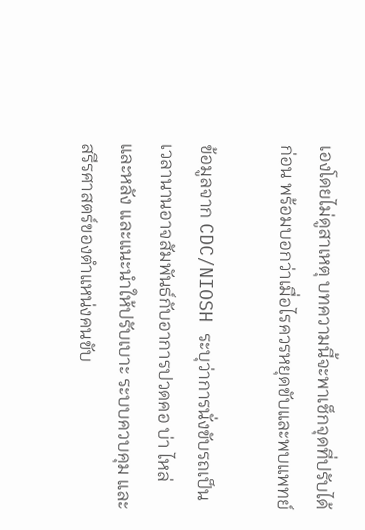เองโดยไม่ดูสาเหตุ บทความนี้จะพาเช็กจุดที่ปรับได้ก่อน พร้อมบอกว่าเมื่อไรควรหยุดขับและพบแพทย์

ข้อมูลจาก CDC/NIOSH ระบุว่าการนั่งขับรถเป็นเวลานานอาจสัมพันธ์กับอาการปวดคอ บ่า ไหล่ และหลัง และแนะนำให้ปรับเบาะ ระบบควบคุม และสรีรศาสตร์ของตำแหน่งคนขับ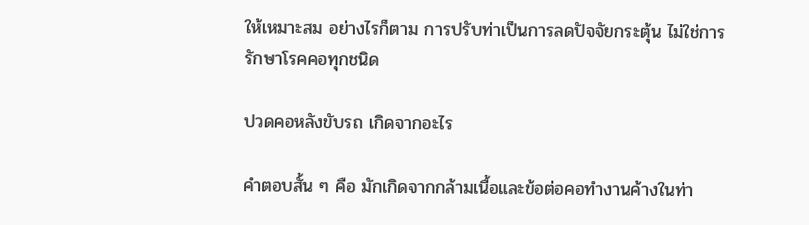ให้เหมาะสม อย่างไรก็ตาม การปรับท่าเป็นการลดปัจจัยกระตุ้น ไม่ใช่การรักษาโรคคอทุกชนิด

ปวดคอหลังขับรถ เกิดจากอะไร

คำตอบสั้น ๆ คือ มักเกิดจากกล้ามเนื้อและข้อต่อคอทำงานค้างในท่า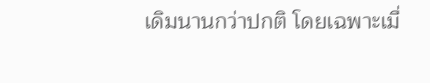เดิมนานกว่าปกติ โดยเฉพาะเมื่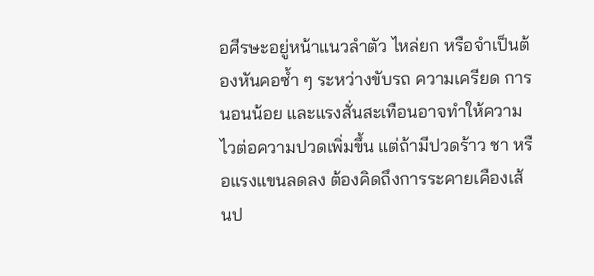อศีรษะอยู่หน้าแนวลำตัว ไหล่ยก หรือจำเป็นต้องหันคอซ้ำ ๆ ระหว่างขับรถ ความเครียด การนอนน้อย และแรงสั่นสะเทือนอาจทำให้ความไวต่อความปวดเพิ่มขึ้น แต่ถ้ามีปวดร้าว ชา หรือแรงแขนลดลง ต้องคิดถึงการระคายเคืองเส้นป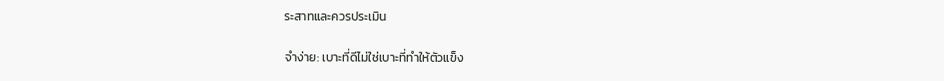ระสาทและควรประเมิน

จำง่าย: เบาะที่ดีไม่ใช่เบาะที่ทำให้ตัวแข็ง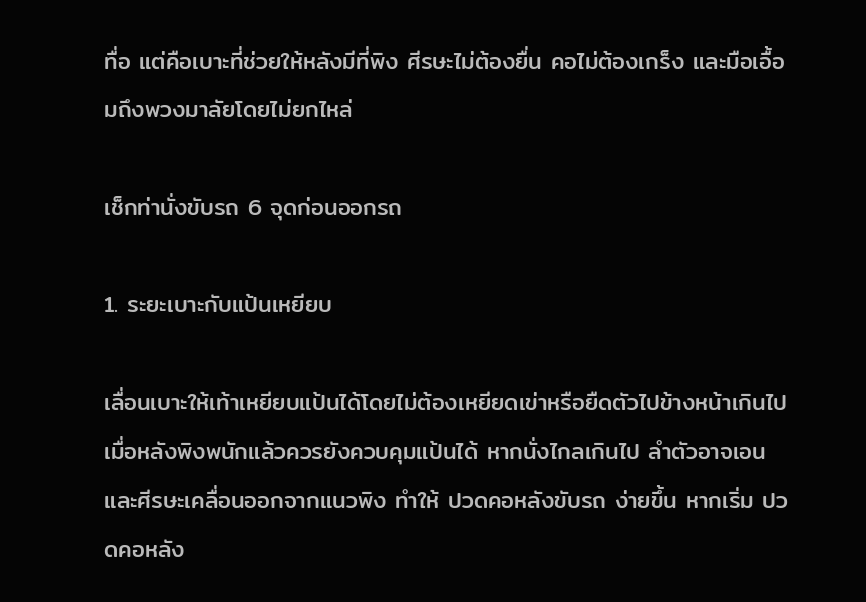ทื่อ แต่คือเบาะที่ช่วยให้หลังมีที่พิง ศีรษะไม่ต้องยื่น คอไม่ต้องเกร็ง และมือเอื้อมถึงพวงมาลัยโดยไม่ยกไหล่

เช็กท่านั่งขับรถ 6 จุดก่อนออกรถ

1. ระยะเบาะกับแป้นเหยียบ

เลื่อนเบาะให้เท้าเหยียบแป้นได้โดยไม่ต้องเหยียดเข่าหรือยืดตัวไปข้างหน้าเกินไป เมื่อหลังพิงพนักแล้วควรยังควบคุมแป้นได้ หากนั่งไกลเกินไป ลำตัวอาจเอนและศีรษะเคลื่อนออกจากแนวพิง ทำให้ ปวดคอหลังขับรถ ง่ายขึ้น หากเริ่ม ปวดคอหลัง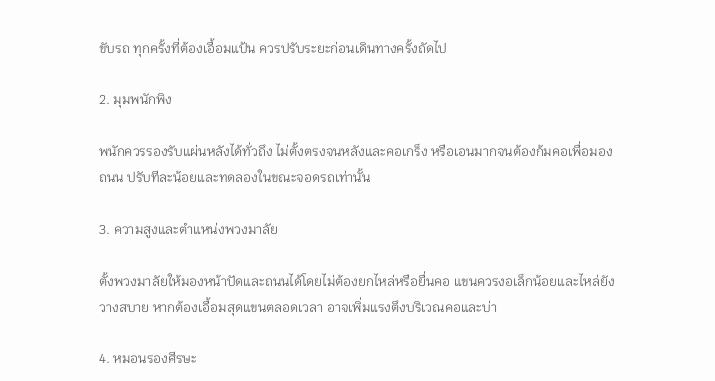ขับรถ ทุกครั้งที่ต้องเอื้อมแป้น ควรปรับระยะก่อนเดินทางครั้งถัดไป

2. มุมพนักพิง

พนักควรรองรับแผ่นหลังได้ทั่วถึง ไม่ตั้งตรงจนหลังและคอเกร็ง หรือเอนมากจนต้องก้มคอเพื่อมองถนน ปรับทีละน้อยและทดลองในขณะจอดรถเท่านั้น

3. ความสูงและตำแหน่งพวงมาลัย

ตั้งพวงมาลัยให้มองหน้าปัดและถนนได้โดยไม่ต้องยกไหล่หรือยื่นคอ แขนควรงอเล็กน้อยและไหล่ยังวางสบาย หากต้องเอื้อมสุดแขนตลอดเวลา อาจเพิ่มแรงตึงบริเวณคอและบ่า

4. หมอนรองศีรษะ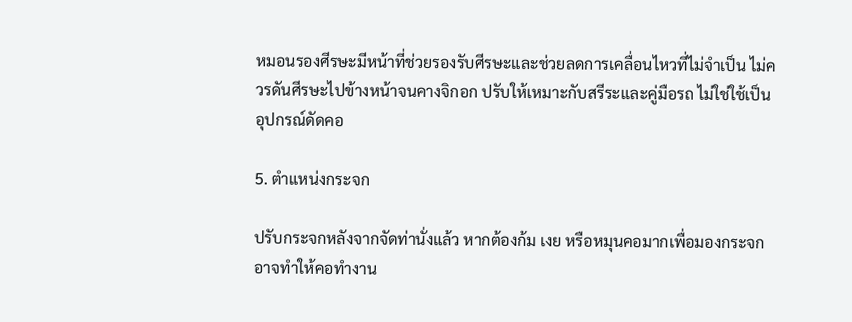หมอนรองศีรษะมีหน้าที่ช่วยรองรับศีรษะและช่วยลดการเคลื่อนไหวที่ไม่จำเป็น ไม่ควรดันศีรษะไปข้างหน้าจนคางจิกอก ปรับให้เหมาะกับสรีระและคู่มือรถ ไม่ใช่ใช้เป็นอุปกรณ์ดัดคอ

5. ตำแหน่งกระจก

ปรับกระจกหลังจากจัดท่านั่งแล้ว หากต้องก้ม เงย หรือหมุนคอมากเพื่อมองกระจก อาจทำให้คอทำงาน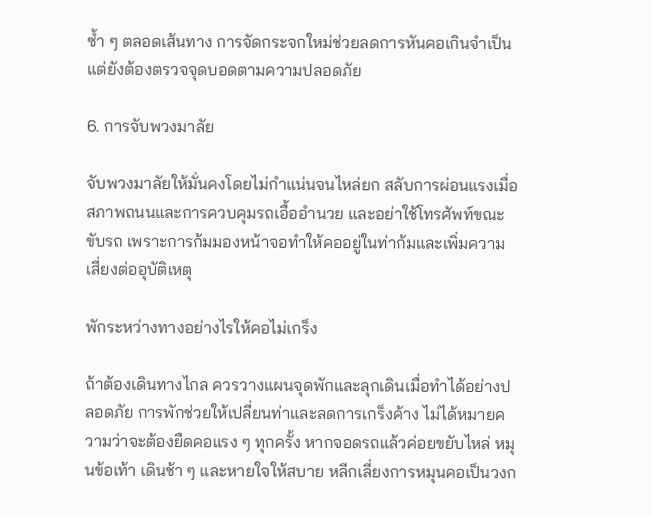ซ้ำ ๆ ตลอดเส้นทาง การจัดกระจกใหม่ช่วยลดการหันคอเกินจำเป็น แต่ยังต้องตรวจจุดบอดตามความปลอดภัย

6. การจับพวงมาลัย

จับพวงมาลัยให้มั่นคงโดยไม่กำแน่นจนไหล่ยก สลับการผ่อนแรงเมื่อสภาพถนนและการควบคุมรถเอื้ออำนวย และอย่าใช้โทรศัพท์ขณะขับรถ เพราะการก้มมองหน้าจอทำให้คออยู่ในท่าก้มและเพิ่มความเสี่ยงต่ออุบัติเหตุ

พักระหว่างทางอย่างไรให้คอไม่เกร็ง

ถ้าต้องเดินทางไกล ควรวางแผนจุดพักและลุกเดินเมื่อทำได้อย่างปลอดภัย การพักช่วยให้เปลี่ยนท่าและลดการเกร็งค้าง ไม่ได้หมายความว่าจะต้องยืดคอแรง ๆ ทุกครั้ง หากจอดรถแล้วค่อยขยับไหล่ หมุนข้อเท้า เดินช้า ๆ และหายใจให้สบาย หลีกเลี่ยงการหมุนคอเป็นวงก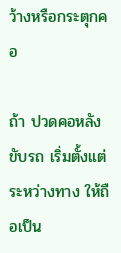ว้างหรือกระตุกคอ

ถ้า ปวดคอหลังขับรถ เริ่มตั้งแต่ระหว่างทาง ให้ถือเป็น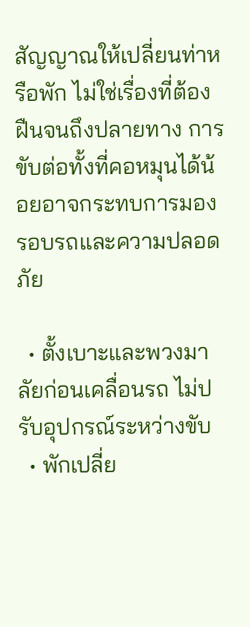สัญญาณให้เปลี่ยนท่าหรือพัก ไม่ใช่เรื่องที่ต้องฝืนจนถึงปลายทาง การขับต่อทั้งที่คอหมุนได้น้อยอาจกระทบการมองรอบรถและความปลอดภัย

  • ตั้งเบาะและพวงมาลัยก่อนเคลื่อนรถ ไม่ปรับอุปกรณ์ระหว่างขับ
  • พักเปลี่ย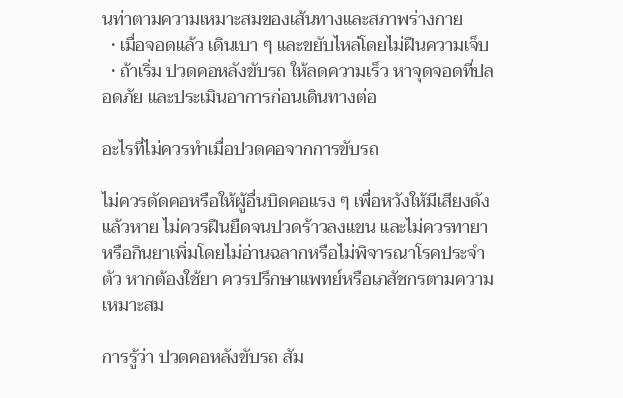นท่าตามความเหมาะสมของเส้นทางและสภาพร่างกาย
  • เมื่อจอดแล้ว เดินเบา ๆ และขยับไหล่โดยไม่ฝืนความเจ็บ
  • ถ้าเริ่ม ปวดคอหลังขับรถ ให้ลดความเร็ว หาจุดจอดที่ปลอดภัย และประเมินอาการก่อนเดินทางต่อ

อะไรที่ไม่ควรทำเมื่อปวดคอจากการขับรถ

ไม่ควรดัดคอหรือให้ผู้อื่นบิดคอแรง ๆ เพื่อหวังให้มีเสียงดังแล้วหาย ไม่ควรฝืนยืดจนปวดร้าวลงแขน และไม่ควรทายาหรือกินยาเพิ่มโดยไม่อ่านฉลากหรือไม่พิจารณาโรคประจำตัว หากต้องใช้ยา ควรปรึกษาแพทย์หรือเภสัชกรตามความเหมาะสม

การรู้ว่า ปวดคอหลังขับรถ สัม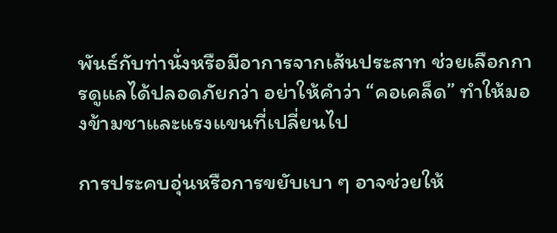พันธ์กับท่านั่งหรือมีอาการจากเส้นประสาท ช่วยเลือกการดูแลได้ปลอดภัยกว่า อย่าให้คำว่า “คอเคล็ด” ทำให้มองข้ามชาและแรงแขนที่เปลี่ยนไป

การประคบอุ่นหรือการขยับเบา ๆ อาจช่วยให้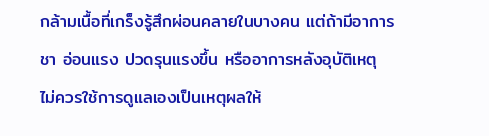กล้ามเนื้อที่เกร็งรู้สึกผ่อนคลายในบางคน แต่ถ้ามีอาการชา อ่อนแรง ปวดรุนแรงขึ้น หรืออาการหลังอุบัติเหตุ ไม่ควรใช้การดูแลเองเป็นเหตุผลให้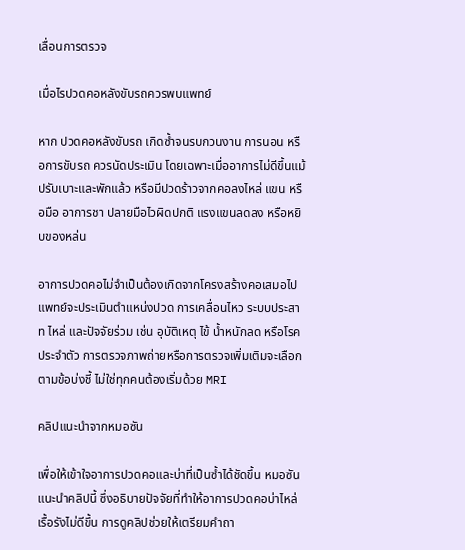เลื่อนการตรวจ

เมื่อไรปวดคอหลังขับรถควรพบแพทย์

หาก ปวดคอหลังขับรถ เกิดซ้ำจนรบกวนงาน การนอน หรือการขับรถ ควรนัดประเมิน โดยเฉพาะเมื่ออาการไม่ดีขึ้นแม้ปรับเบาะและพักแล้ว หรือมีปวดร้าวจากคอลงไหล่ แขน หรือมือ อาการชา ปลายมือไวผิดปกติ แรงแขนลดลง หรือหยิบของหล่น

อาการปวดคอไม่จำเป็นต้องเกิดจากโครงสร้างคอเสมอไป แพทย์จะประเมินตำแหน่งปวด การเคลื่อนไหว ระบบประสาท ไหล่ และปัจจัยร่วม เช่น อุบัติเหตุ ไข้ น้ำหนักลด หรือโรคประจำตัว การตรวจภาพถ่ายหรือการตรวจเพิ่มเติมจะเลือกตามข้อบ่งชี้ ไม่ใช่ทุกคนต้องเริ่มด้วย MRI

คลิปแนะนำจากหมอซัน

เพื่อให้เข้าใจอาการปวดคอและบ่าที่เป็นซ้ำได้ชัดขึ้น หมอซันแนะนำคลิปนี้ ซึ่งอธิบายปัจจัยที่ทำให้อาการปวดคอบ่าไหล่เรื้อรังไม่ดีขึ้น การดูคลิปช่วยให้เตรียมคำถา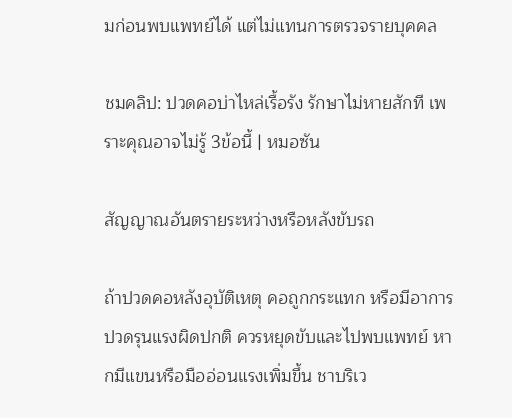มก่อนพบแพทย์ได้ แต่ไม่แทนการตรวจรายบุคคล

ชมคลิป: ปวดคอบ่าไหล่เรื้อรัง รักษาไม่หายสักที เพราะคุณอาจไม่รู้ 3ข้อนี้ | หมอซัน

สัญญาณอันตรายระหว่างหรือหลังขับรถ

ถ้าปวดคอหลังอุบัติเหตุ คอถูกกระแทก หรือมีอาการปวดรุนแรงผิดปกติ ควรหยุดขับและไปพบแพทย์ หากมีแขนหรือมืออ่อนแรงเพิ่มขึ้น ชาบริเว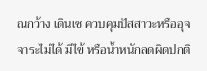ณกว้าง เดินเซ ควบคุมปัสสาวะหรืออุจจาระไม่ได้ มีไข้ หรือน้ำหนักลดผิดปกติ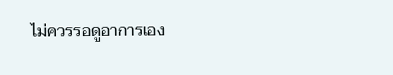ไม่ควรรอดูอาการเอง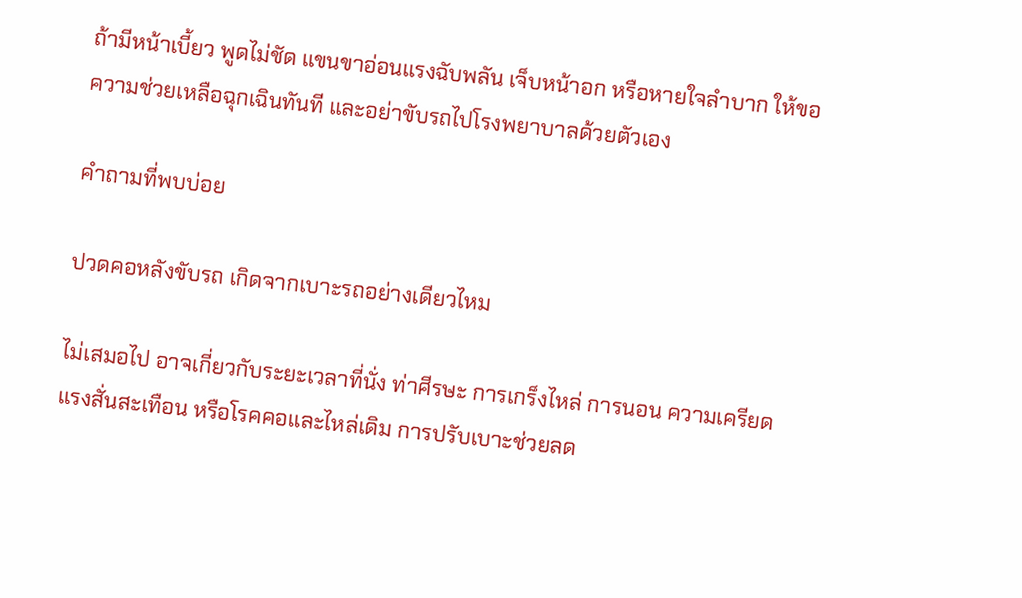ถ้ามีหน้าเบี้ยว พูดไม่ชัด แขนขาอ่อนแรงฉับพลัน เจ็บหน้าอก หรือหายใจลำบาก ให้ขอความช่วยเหลือฉุกเฉินทันที และอย่าขับรถไปโรงพยาบาลด้วยตัวเอง

คำถามที่พบบ่อย

ปวดคอหลังขับรถ เกิดจากเบาะรถอย่างเดียวไหม

ไม่เสมอไป อาจเกี่ยวกับระยะเวลาที่นั่ง ท่าศีรษะ การเกร็งไหล่ การนอน ความเครียด แรงสั่นสะเทือน หรือโรคคอและไหล่เดิม การปรับเบาะช่วยลด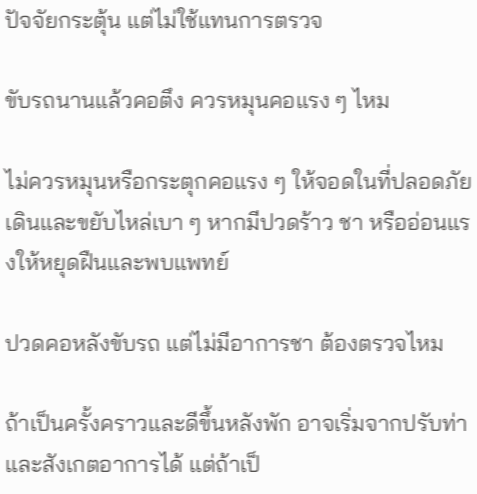ปัจจัยกระตุ้น แต่ไม่ใช้แทนการตรวจ

ขับรถนานแล้วคอตึง ควรหมุนคอแรง ๆ ไหม

ไม่ควรหมุนหรือกระตุกคอแรง ๆ ให้จอดในที่ปลอดภัย เดินและขยับไหล่เบา ๆ หากมีปวดร้าว ชา หรืออ่อนแรงให้หยุดฝืนและพบแพทย์

ปวดคอหลังขับรถ แต่ไม่มีอาการชา ต้องตรวจไหม

ถ้าเป็นครั้งคราวและดีขึ้นหลังพัก อาจเริ่มจากปรับท่าและสังเกตอาการได้ แต่ถ้าเป็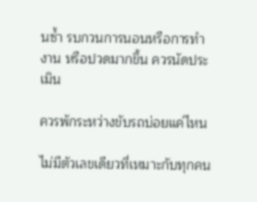นซ้ำ รบกวนการนอนหรือการทำงาน หรือปวดมากขึ้น ควรนัดประเมิน

ควรพักระหว่างขับรถบ่อยแค่ไหน

ไม่มีตัวเลขเดียวที่เหมาะกับทุกคน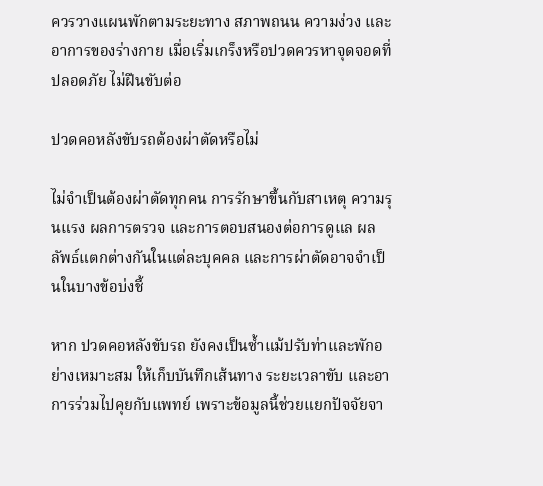ควรวางแผนพักตามระยะทาง สภาพถนน ความง่วง และอาการของร่างกาย เมื่อเริ่มเกร็งหรือปวดควรหาจุดจอดที่ปลอดภัย ไม่ฝืนขับต่อ

ปวดคอหลังขับรถต้องผ่าตัดหรือไม่

ไม่จำเป็นต้องผ่าตัดทุกคน การรักษาขึ้นกับสาเหตุ ความรุนแรง ผลการตรวจ และการตอบสนองต่อการดูแล ผลลัพธ์แตกต่างกันในแต่ละบุคคล และการผ่าตัดอาจจำเป็นในบางข้อบ่งชี้

หาก ปวดคอหลังขับรถ ยังคงเป็นซ้ำแม้ปรับท่าและพักอย่างเหมาะสม ให้เก็บบันทึกเส้นทาง ระยะเวลาขับ และอาการร่วมไปคุยกับแพทย์ เพราะข้อมูลนี้ช่วยแยกปัจจัยจา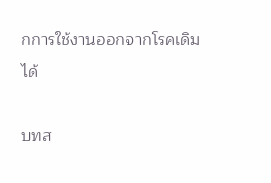กการใช้งานออกจากโรคเดิมได้

บทส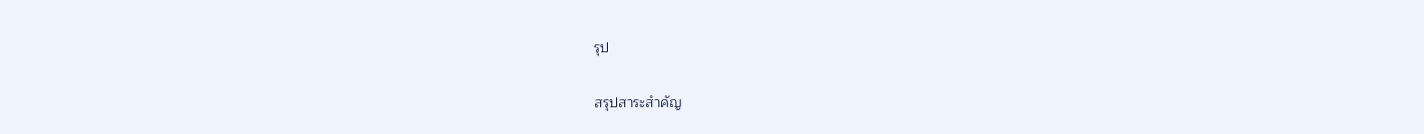รุป

สรุปสาระสำคัญ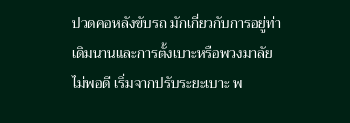ปวดคอหลังขับรถ มักเกี่ยวกับการอยู่ท่าเดิมนานและการตั้งเบาะหรือพวงมาลัยไม่พอดี เริ่มจากปรับระยะเบาะ พ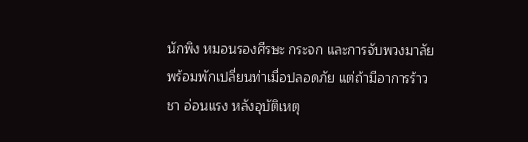นักพิง หมอนรองศีรษะ กระจก และการจับพวงมาลัย พร้อมพักเปลี่ยนท่าเมื่อปลอดภัย แต่ถ้ามีอาการร้าว ชา อ่อนแรง หลังอุบัติเหตุ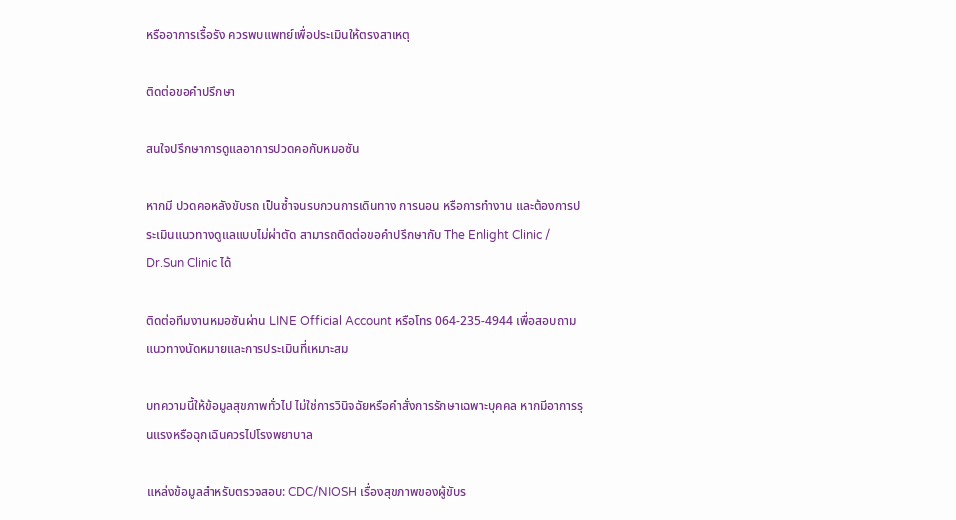หรืออาการเรื้อรัง ควรพบแพทย์เพื่อประเมินให้ตรงสาเหตุ

ติดต่อขอคำปรึกษา

สนใจปรึกษาการดูแลอาการปวดคอกับหมอซัน

หากมี ปวดคอหลังขับรถ เป็นซ้ำจนรบกวนการเดินทาง การนอน หรือการทำงาน และต้องการประเมินแนวทางดูแลแบบไม่ผ่าตัด สามารถติดต่อขอคำปรึกษากับ The Enlight Clinic / Dr.Sun Clinic ได้

ติดต่อทีมงานหมอซันผ่าน LINE Official Account หรือโทร 064-235-4944 เพื่อสอบถามแนวทางนัดหมายและการประเมินที่เหมาะสม

บทความนี้ให้ข้อมูลสุขภาพทั่วไป ไม่ใช่การวินิจฉัยหรือคำสั่งการรักษาเฉพาะบุคคล หากมีอาการรุนแรงหรือฉุกเฉินควรไปโรงพยาบาล

แหล่งข้อมูลสำหรับตรวจสอบ: CDC/NIOSH เรื่องสุขภาพของผู้ขับร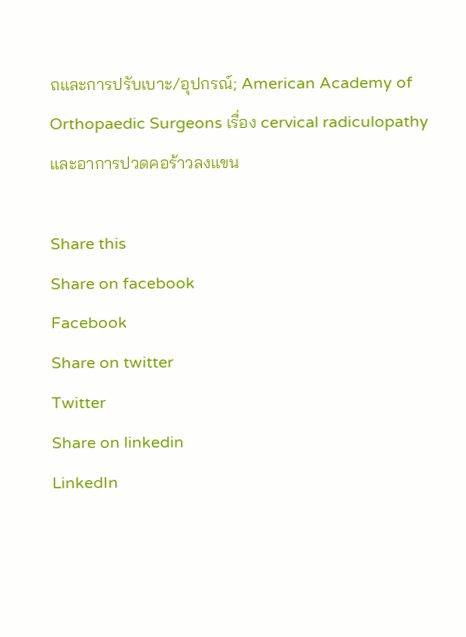ถและการปรับเบาะ/อุปกรณ์; American Academy of Orthopaedic Surgeons เรื่อง cervical radiculopathy และอาการปวดคอร้าวลงแขน

Share this
Share on facebook
Facebook
Share on twitter
Twitter
Share on linkedin
LinkedIn